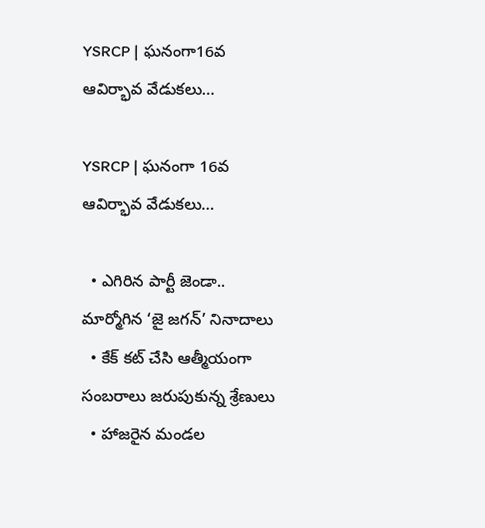YSRCP | ఘనంగా16వ ఆవిర్భావ వేడుకలు…

YSRCP | ఘనంగా 16వ ఆవిర్భావ వేడుకలు…

  • ఎగిరిన పార్టీ జెండా.. మార్మోగిన ‘జై జగన్‌’ నినాదాలు
  • కేక్ కట్ చేసి ఆత్మీయంగా సంబరాలు జరుపుకున్న శ్రేణులు
  • హాజరైన మండల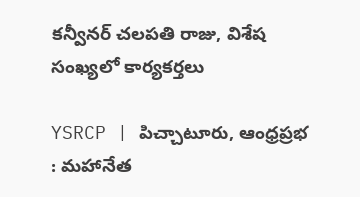కన్వీనర్ చలపతి రాజు, విశేష సంఖ్యలో కార్యకర్తలు

YSRCP | పిచ్చాటూరు, ఆంధ్ర‌ప్ర‌భ : మహానేత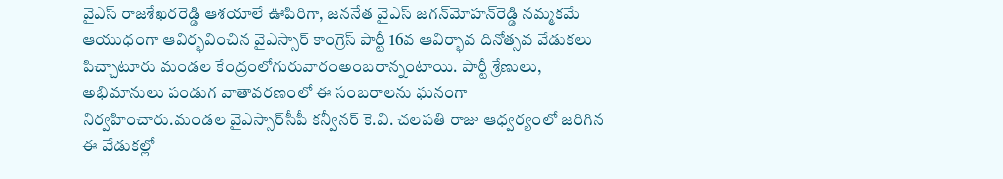వైఎస్ రాజశేఖరరెడ్డి ఆశయాలే ఊపిరిగా, జననేత వైఎస్ జగన్‌మోహన్‌రెడ్డి నమ్మకమే ఆయుధంగా ఆవిర్భవించిన వైఎస్సార్‌ కాంగ్రెస్‌ పార్టీ 16వ ఆవిర్భావ దినోత్సవ వేడుకలు పిచ్చాటూరు మండల కేంద్రంలోగురువారంఅంబరాన్నంటాయి. పార్టీ శ్రేణులు, అభిమానులు పండుగ వాతావరణంలో ఈ సంబరాలను ఘనంగా నిర్వహించారు.మండల వైఎస్సార్‌సీపీ కన్వీనర్ కె.వి. చలపతి రాజు ఆధ్వర్యంలో జరిగిన ఈ వేడుకల్లో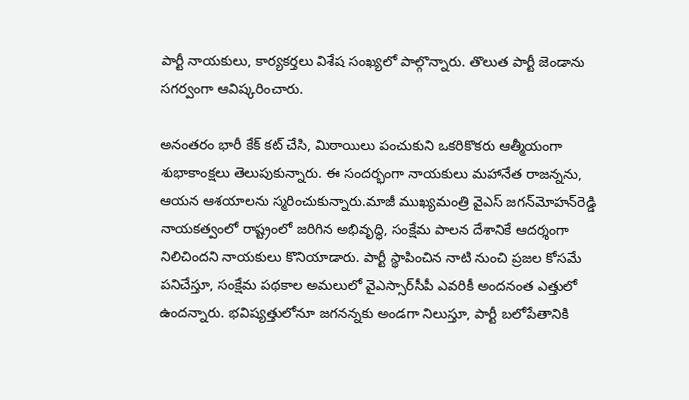పార్టీ నాయకులు, కార్యకర్తలు విశేష సంఖ్యలో పాల్గొన్నారు. తొలుత పార్టీ జెండాను సగర్వంగా ఆవిష్కరించారు.

అనంతరం భారీ కేక్ కట్ చేసి, మిఠాయిలు పంచుకుని ఒకరికొకరు ఆత్మీయంగా శుభాకాంక్షలు తెలుపుకున్నారు. ఈ సందర్భంగా నాయకులు మహానేత రాజన్నను, ఆయన ఆశయాలను స్మరించుకున్నారు.మాజీ ముఖ్యమంత్రి వైఎస్ జగన్‌మోహన్‌రెడ్డి నాయకత్వంలో రాష్ట్రంలో జరిగిన అభివృద్ధి, సంక్షేమ పాలన దేశానికే ఆదర్శంగా నిలిచిందని నాయకులు కొనియాడారు. పార్టీ స్థాపించిన నాటి నుంచి ప్రజల కోసమే పనిచేస్తూ, సంక్షేమ పథకాల అమలులో వైఎస్సార్‌సీపీ ఎవరికీ అందనంత ఎత్తులో ఉందన్నారు. భవిష్యత్తులోనూ జగనన్నకు అండగా నిలుస్తూ, పార్టీ బలోపేతానికి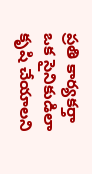ప్రతి కార్యకర్తా ఒక సైనికుడిలా కృషి చేయాలని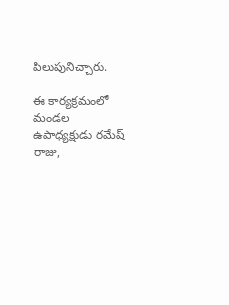పిలుపునిచ్చారు.

ఈ కార్యక్రమంలో మండల ఉపాధ్యక్షుడు రమేష్ రాజు,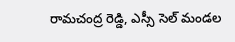రామచంద్ర రెడ్డి, ఎస్సీ సెల్ మండల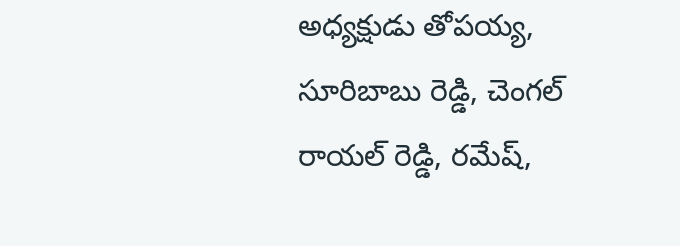అధ్యక్షుడు తోపయ్య, సూరిబాబు రెడ్డి, చెంగల్ రాయల్ రెడ్డి, రమేష్,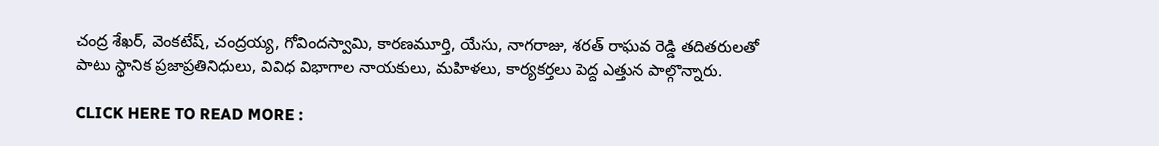చంద్ర శేఖర్, వెంకటేష్, చంద్రయ్య, గోవిందస్వామి, కారణమూర్తి, యేసు, నాగరాజు, శరత్ రాఘవ రెడ్డి తదితరులతో పాటు స్థానిక ప్రజాప్రతినిధులు, వివిధ విభాగాల నాయకులు, మహిళలు, కార్యకర్తలు పెద్ద ఎత్తున పాల్గొన్నారు.

CLICK HERE TO READ MORE :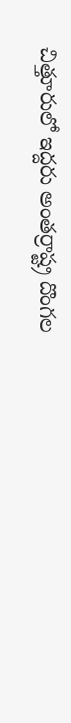చిత్తూరులో ఇద్దరు అంతర్రాష్ట్ర దొంగల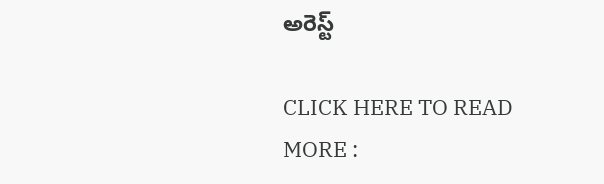అరెస్ట్

CLICK HERE TO READ MORE :